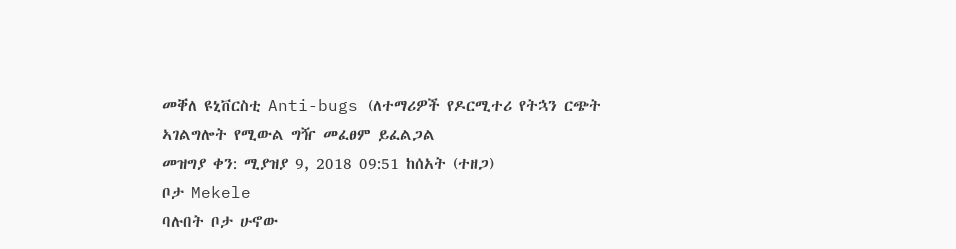መቐለ ዩኒቨርስቲ Anti-bugs (ለተማሪዎች የዶርሚተሪ የትኋን ርጭት ኣገልግሎት የሚውል ግዥ መፈፀም ይፈልጋል
መዝግያ ቀን: ሚያዝያ 9, 2018 09:51 ከሰአት (ተዘጋ)
ቦታ Mekele
ባሉበት ቦታ ሁኖው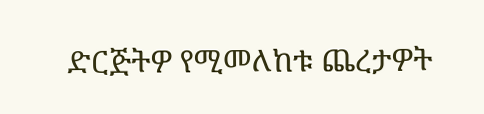ድርጅትዎ የሚመለከቱ ጨረታዎት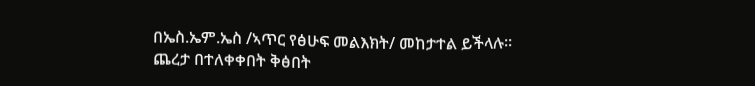በኤስ.ኤም.ኤስ /ኣጥር የፅሁፍ መልእክት/ መከታተል ይችላሉ።
ጨረታ በተለቀቀበት ቅፅበት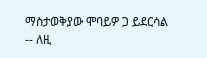ማስታወቅያው ሞባይዎ ጋ ይደርሳል -- ለዚ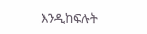እንዲከፍሉት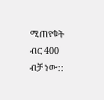ሚጠየቁት ብር 400 ብቻ ነው::